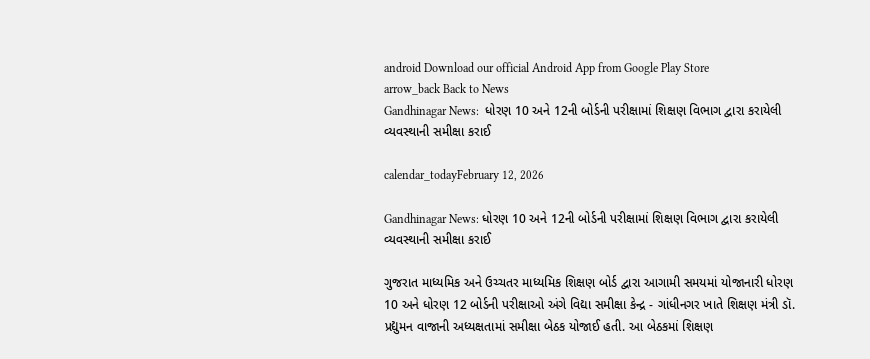android Download our official Android App from Google Play Store
arrow_back Back to News
Gandhinagar News:  ધોરણ 10 અને 12ની બોર્ડની પરીક્ષામાં શિક્ષણ વિભાગ દ્વારા કરાયેલી વ્યવસ્થાની સમીક્ષા કરાઈ

calendar_todayFebruary 12, 2026

Gandhinagar News: ધોરણ 10 અને 12ની બોર્ડની પરીક્ષામાં શિક્ષણ વિભાગ દ્વારા કરાયેલી વ્યવસ્થાની સમીક્ષા કરાઈ

ગુજરાત માધ્યમિક અને ઉચ્ચતર માધ્યમિક શિક્ષણ બોર્ડ દ્વારા આગામી સમયમાં યોજાનારી ધોરણ 10 અને ધોરણ 12 બોર્ડની પરીક્ષાઓ અંગે વિદ્યા સમીક્ષા કેન્દ્ર - ગાંધીનગર ખાતે શિક્ષણ મંત્રી ડૉ. પ્રદ્યુમન વાજાની અધ્યક્ષતામાં સમીક્ષા બેઠક યોજાઈ હતી. આ બેઠકમાં શિક્ષણ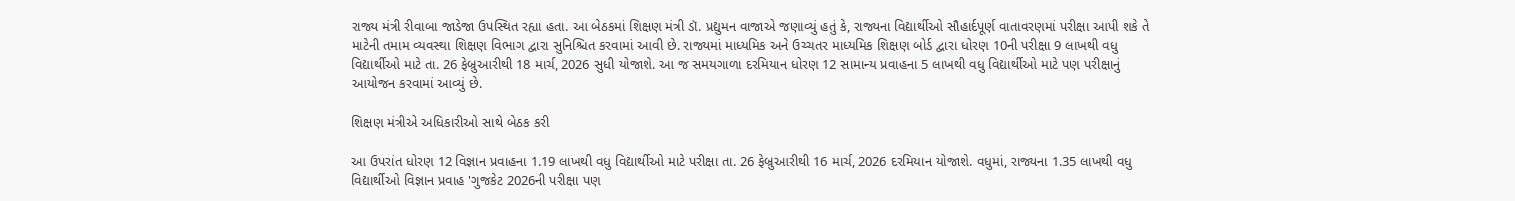રાજ્ય મંત્રી રીવાબા જાડેજા ઉપસ્થિત રહ્યા હતા. આ બેઠકમાં શિક્ષણ મંત્રી ડૉ. પ્રદ્યુમન વાજાએ જણાવ્યું હતું કે, રાજ્યના વિદ્યાર્થીઓ સૌહાર્દપૂર્ણ વાતાવરણમાં પરીક્ષા આપી શકે તે માટેની તમામ વ્યવસ્થા શિક્ષણ વિભાગ દ્વારા સુનિશ્ચિત કરવામાં આવી છે. રાજ્યમાં માધ્યમિક અને ઉચ્ચતર માધ્યમિક શિક્ષણ બોર્ડ દ્વારા ધોરણ 10ની પરીક્ષા 9 લાખથી વધુ વિદ્યાર્થીઓ માટે તા. 26 ફેબ્રુઆરીથી 18 માર્ચ, 2026 સુધી યોજાશે. આ જ સમયગાળા દરમિયાન ધોરણ 12 સામાન્ય પ્રવાહના 5 લાખથી વધુ વિદ્યાર્થીઓ માટે પણ પરીક્ષાનું આયોજન કરવામાં આવ્યું છે.

શિક્ષણ મંત્રીએ અધિકારીઓ સાથે બેઠક કરી

આ ઉપરાંત ધોરણ 12 વિજ્ઞાન પ્રવાહના 1.19 લાખથી વધુ વિદ્યાર્થીઓ માટે પરીક્ષા તા. 26 ફેબ્રુઆરીથી 16 માર્ચ, 2026 દરમિયાન યોજાશે. વધુમાં, રાજ્યના 1.35 લાખથી વધુ વિદ્યાર્થીઓ વિજ્ઞાન પ્રવાહ 'ગુજકેટ 2026ની પરીક્ષા પણ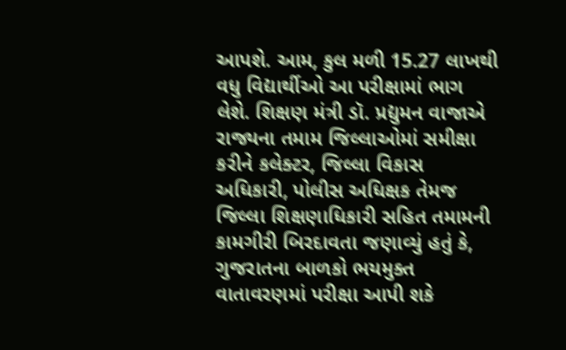આપશે. આમ, કુલ મળી 15.27 લાખથી વધુ વિદ્યાર્થીઓ આ પરીક્ષામાં ભાગ લેશે. શિક્ષણ મંત્રી ડૉ. પ્રદ્યુમન વાજાએ રાજ્યના તમામ જિલ્લાઓમાં સમીક્ષા કરીને કલેક્ટર, જિલ્લા વિકાસ અધિકારી, પોલીસ અધિક્ષક તેમજ જિલ્લા શિક્ષણાધિકારી સહિત તમામની કામગીરી બિરદાવતા જણાવ્યું હતું કે, ગુજરાતના બાળકો ભયમુક્ત વાતાવરણમાં પરીક્ષા આપી શકે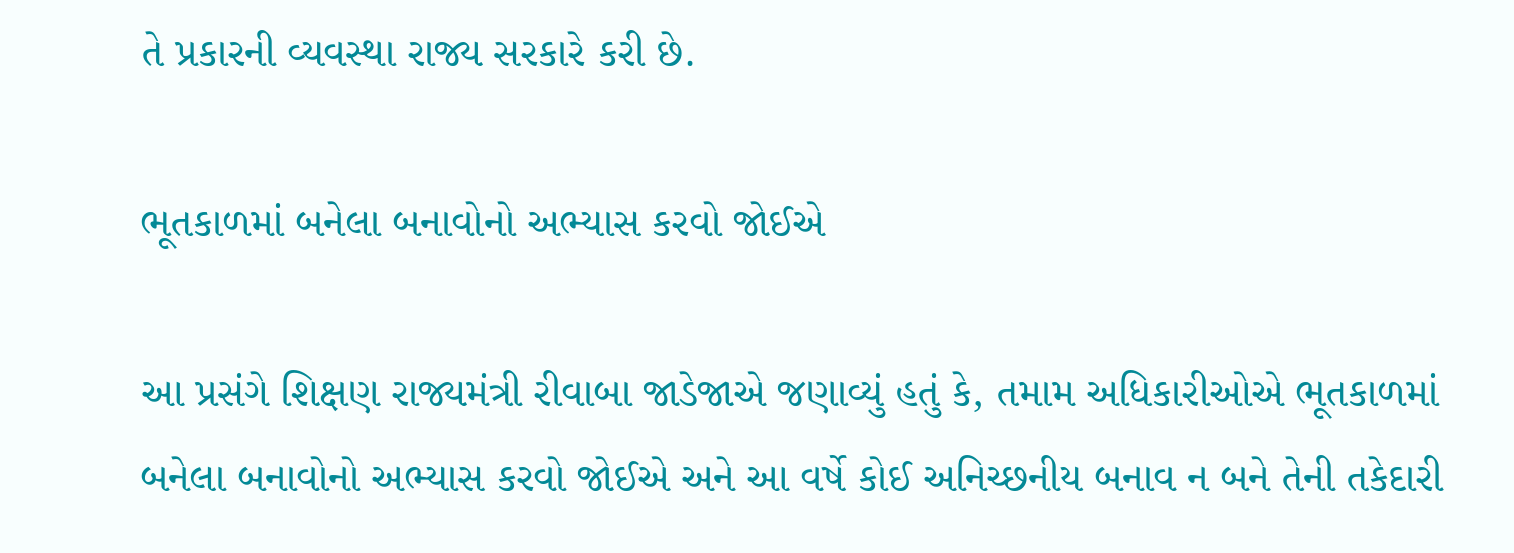તે પ્રકારની વ્યવસ્થા રાજ્ય સરકારે કરી છે.

ભૂતકાળમાં બનેલા બનાવોનો અભ્યાસ કરવો જોઈએ

આ પ્રસંગે શિક્ષણ રાજ્યમંત્રી રીવાબા જાડેજાએ જણાવ્યું હતું કે, તમામ અધિકારીઓએ ભૂતકાળમાં બનેલા બનાવોનો અભ્યાસ કરવો જોઈએ અને આ વર્ષે કોઈ અનિચ્છનીય બનાવ ન બને તેની તકેદારી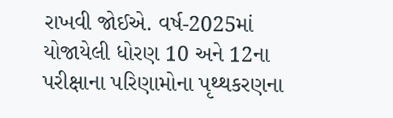રાખવી જોઈએ. વર્ષ-2025માં યોજાયેલી ધોરણ 10 અને 12ના પરીક્ષાના પરિણામોના પૃથ્થકરણના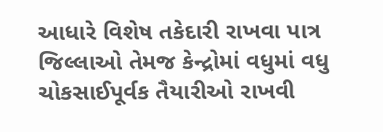આધારે વિશેષ તકેદારી રાખવા પાત્ર જિલ્લાઓ તેમજ કેન્દ્રોમાં વધુમાં વધુ ચોકસાઈપૂર્વક તૈયારીઓ રાખવી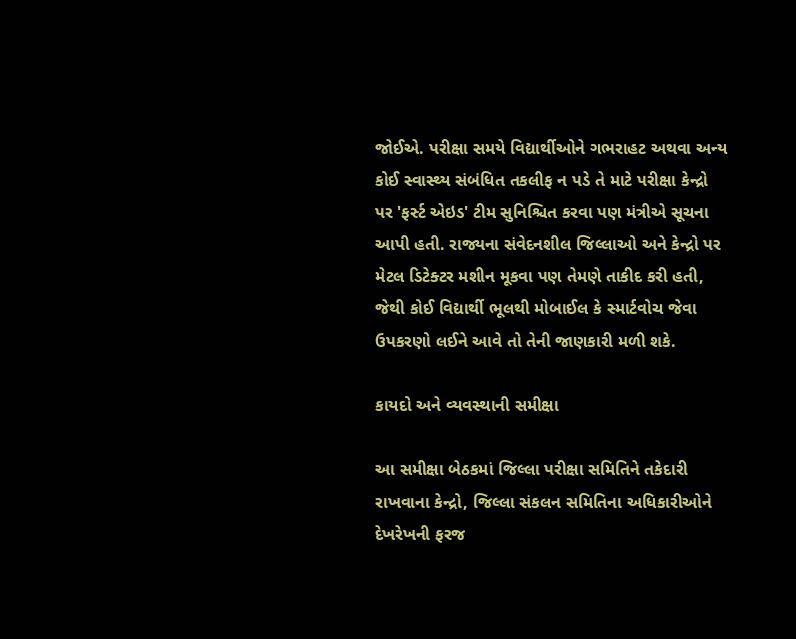જોઈએ. પરીક્ષા સમયે વિદ્યાર્થીઓને ગભરાહટ અથવા અન્ય કોઈ સ્વાસ્થ્ય સંબંધિત તકલીફ ન પડે તે માટે પરીક્ષા કેન્દ્રો પર 'ફર્સ્ટ એઇડ' ટીમ સુનિશ્ચિત કરવા પણ મંત્રીએ સૂચના આપી હતી. રાજ્યના સંવેદનશીલ જિલ્લાઓ અને કેન્દ્રો પર મેટલ ડિટેક્ટર મશીન મૂકવા પણ તેમણે તાકીદ કરી હતી, જેથી કોઈ વિદ્યાર્થી ભૂલથી મોબાઈલ કે સ્માર્ટવોચ જેવા ઉપકરણો લઈને આવે તો તેની જાણકારી મળી શકે.

કાયદો અને વ્યવસ્થાની સમીક્ષા

આ સમીક્ષા બેઠકમાં જિલ્લા પરીક્ષા સમિતિને તકેદારી રાખવાના કેન્દ્રો, જિલ્લા સંકલન સમિતિના અધિકારીઓને દેખરેખની ફરજ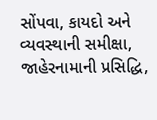સોંપવા, કાયદો અને વ્યવસ્થાની સમીક્ષા, જાહેરનામાની પ્રસિદ્ધિ,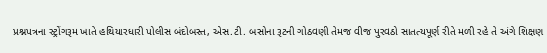પ્રશ્નપત્રના સ્ટ્રોંગરૂમ ખાતે હથિયારધારી પોલીસ બંદોબસ્ત, એસ.ટી. બસોના રૂટની ગોઠવણી તેમજ વીજ પુરવઠો સાતત્યપૂર્ણ રીતે મળી રહે તે અંગે શિક્ષણ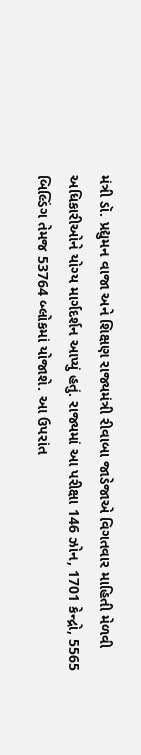મંત્રી ડૉ. પ્રદ્યુમન વાજા અને શિક્ષણ રાજ્યમંત્રી રીવાબા જાડેજાએ વિગતવાર માહિતી મેળવી અધિકારીઓને યોગ્ય માર્ગદર્શન આપ્યું હતું. રાજ્યમાં આ પરીક્ષા 146 ઝોન, 1701 કેન્દ્રો, 5565 બિલ્ડિંગ તેમજ 53764 બ્લોકમાં યોજાશે. આ ઉપરાંત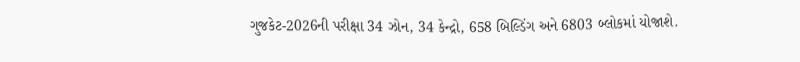ગુજકેટ-2026ની પરીક્ષા 34 ઝોન, 34 કેન્દ્રો, 658 બિલ્ડિંગ અને 6803 બ્લોકમાં યોજાશે.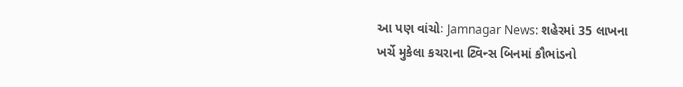આ પણ વાંચોઃ Jamnagar News: શહેરમાં 35 લાખના ખર્ચે મુકેલા કચરાના ટ્વિન્સ બિનમાં કૌભાંડનો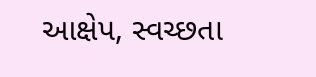આક્ષેપ, સ્વચ્છતા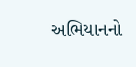અભિયાનનો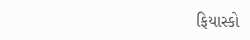ફિયાસ્કો